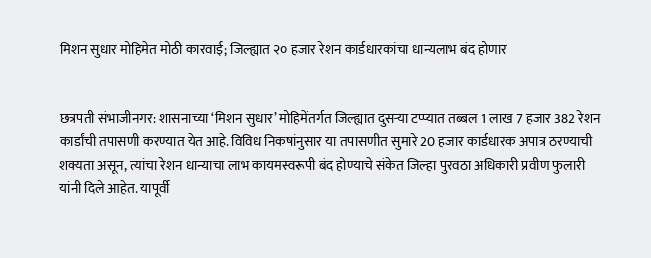मिशन सुधार मोहिमेत मोठी कारवाई; जिल्ह्यात २० हजार रेशन कार्डधारकांचा धान्यलाभ बंद होणार


छत्रपती संभाजीनगर: शासनाच्या ‘मिशन सुधार’ मोहिमेंतर्गत जिल्ह्यात दुसऱ्या टप्प्यात तब्बल 1 लाख 7 हजार 382 रेशन कार्डांची तपासणी करण्यात येत आहे. विविध निकषांनुसार या तपासणीत सुमारे 20 हजार कार्डधारक अपात्र ठरण्याची शक्यता असून, त्यांचा रेशन धान्याचा लाभ कायमस्वरूपी बंद होण्याचे संकेत जिल्हा पुरवठा अधिकारी प्रवीण फुलारी यांनी दिले आहेत. यापूर्वी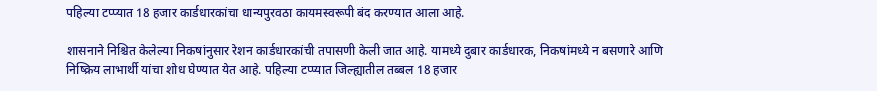पहिल्या टप्प्यात 18 हजार कार्डधारकांचा धान्यपुरवठा कायमस्वरूपी बंद करण्यात आला आहे.

शासनाने निश्चित केलेल्या निकषांनुसार रेशन कार्डधारकांची तपासणी केली जात आहे. यामध्ये दुबार कार्डधारक, निकषांमध्ये न बसणारे आणि निष्क्रिय लाभार्थी यांचा शोध घेण्यात येत आहे. पहिल्या टप्प्यात जिल्ह्यातील तब्बल 18 हजार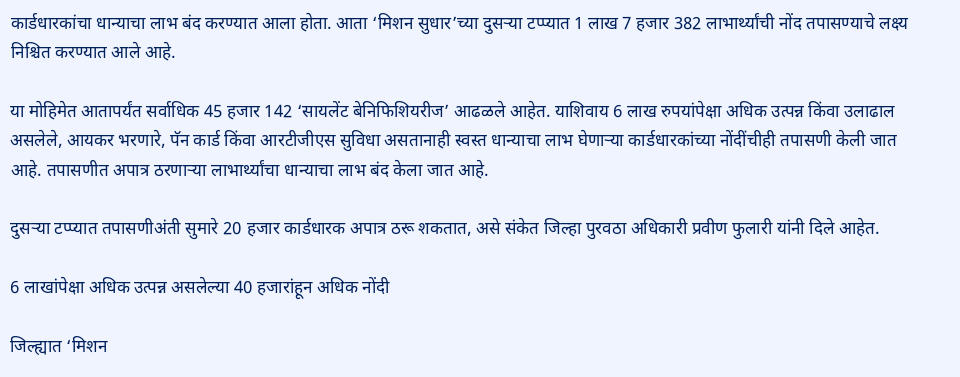कार्डधारकांचा धान्याचा लाभ बंद करण्यात आला होता. आता ‘मिशन सुधार’च्या दुसऱ्या टप्प्यात 1 लाख 7 हजार 382 लाभार्थ्यांची नोंद तपासण्याचे लक्ष्य निश्चित करण्यात आले आहे.

या मोहिमेत आतापर्यंत सर्वाधिक 45 हजार 142 ‘सायलेंट बेनिफिशियरीज’ आढळले आहेत. याशिवाय 6 लाख रुपयांपेक्षा अधिक उत्पन्न किंवा उलाढाल असलेले, आयकर भरणारे, पॅन कार्ड किंवा आरटीजीएस सुविधा असतानाही स्वस्त धान्याचा लाभ घेणाऱ्या कार्डधारकांच्या नोंदींचीही तपासणी केली जात आहे. तपासणीत अपात्र ठरणाऱ्या लाभार्थ्यांचा धान्याचा लाभ बंद केला जात आहे.

दुसऱ्या टप्प्यात तपासणीअंती सुमारे 20 हजार कार्डधारक अपात्र ठरू शकतात, असे संकेत जिल्हा पुरवठा अधिकारी प्रवीण फुलारी यांनी दिले आहेत.

6 लाखांपेक्षा अधिक उत्पन्न असलेल्या 40 हजारांहून अधिक नोंदी

जिल्ह्यात ‘मिशन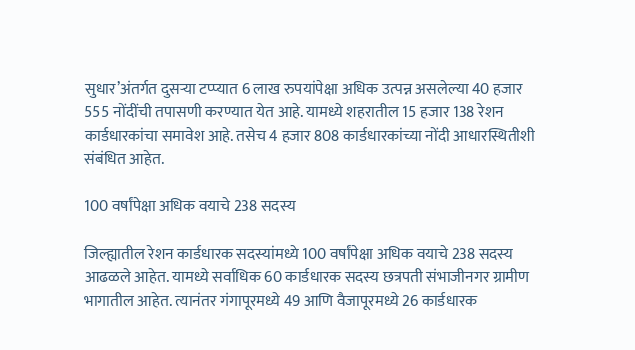सुधार’अंतर्गत दुसऱ्या टप्प्यात 6 लाख रुपयांपेक्षा अधिक उत्पन्न असलेल्या 40 हजार 555 नोंदींची तपासणी करण्यात येत आहे. यामध्ये शहरातील 15 हजार 138 रेशन कार्डधारकांचा समावेश आहे. तसेच 4 हजार 808 कार्डधारकांच्या नोंदी आधारस्थितीशी संबंधित आहेत.

100 वर्षांपेक्षा अधिक वयाचे 238 सदस्य

जिल्ह्यातील रेशन कार्डधारक सदस्यांमध्ये 100 वर्षांपेक्षा अधिक वयाचे 238 सदस्य आढळले आहेत. यामध्ये सर्वाधिक 60 कार्डधारक सदस्य छत्रपती संभाजीनगर ग्रामीण भागातील आहेत. त्यानंतर गंगापूरमध्ये 49 आणि वैजापूरमध्ये 26 कार्डधारक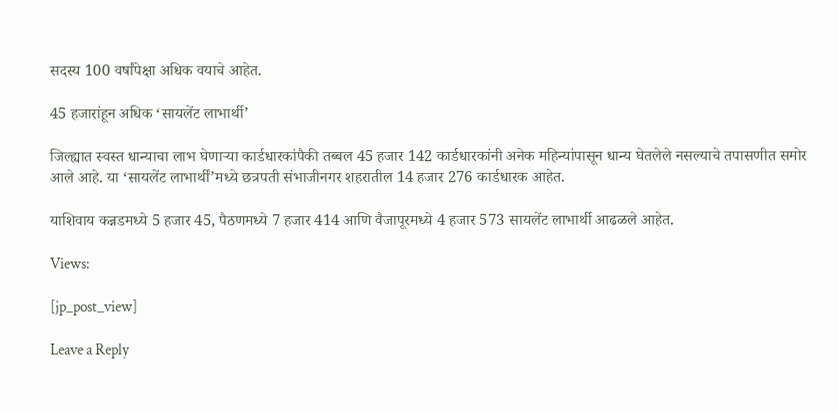सदस्य 100 वर्षांपेक्षा अधिक वयाचे आहेत.

45 हजारांहून अधिक ‘सायलेंट लाभार्थी’

जिल्ह्यात स्वस्त धान्याचा लाभ घेणाऱ्या कार्डधारकांपैकी तब्बल 45 हजार 142 कार्डधारकांनी अनेक महिन्यांपासून धान्य घेतलेले नसल्याचे तपासणीत समोर आले आहे. या ‘सायलेंट लाभार्थीं’मध्ये छत्रपती संभाजीनगर शहरातील 14 हजार 276 कार्डधारक आहेत.

याशिवाय कन्नडमध्ये 5 हजार 45, पैठणमध्ये 7 हजार 414 आणि वैजापूरमध्ये 4 हजार 573 सायलेंट लाभार्थी आढळले आहेत.

Views:

[jp_post_view]

Leave a Reply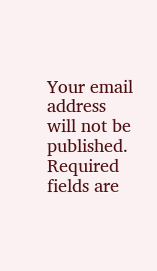Your email address will not be published. Required fields are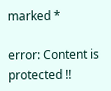marked *

error: Content is protected !!